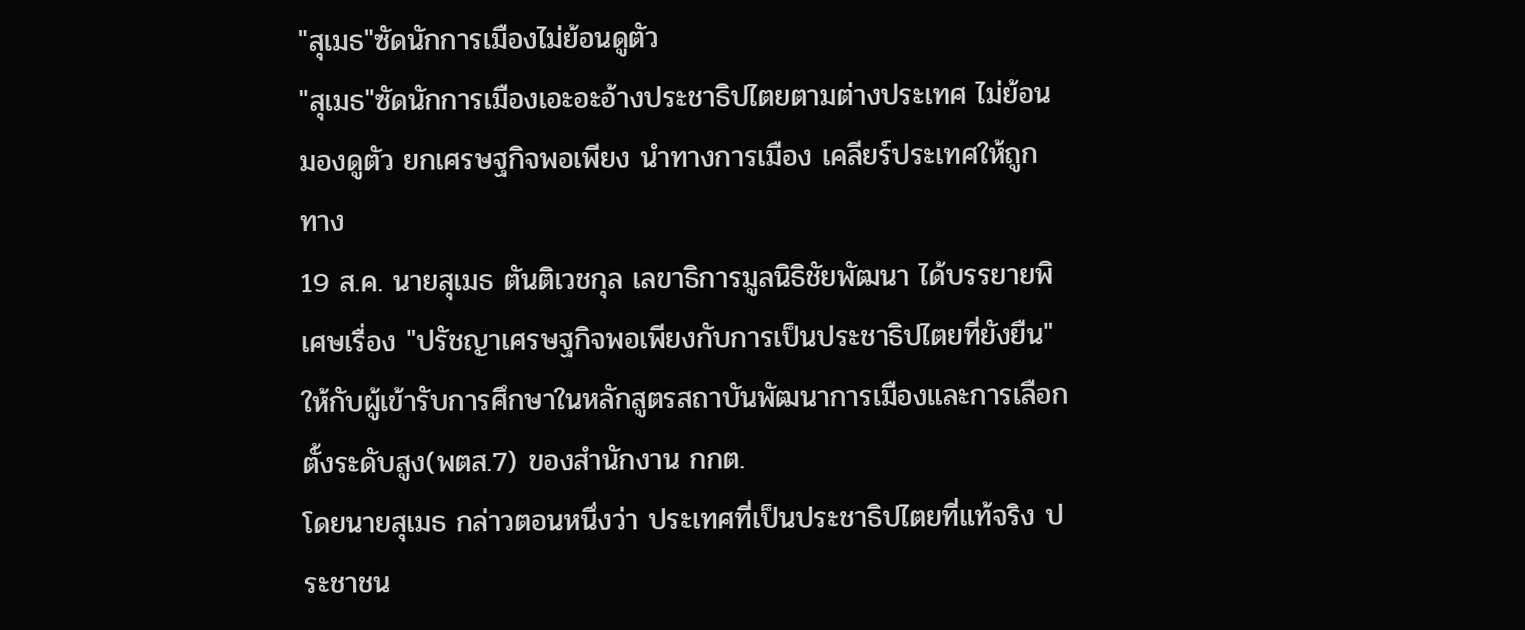"สุเมธ"ซัดนักการเมืองไม่ย้อนดูตัว
"สุเมธ"ซัดนักการเมืองเอะอะอ้างประชาธิปไตยตามต่างประเทศ ไม่ย้อนมองดูตัว ยกเศรษฐกิจพอเพียง นำทางการเมือง เคลียร์ประเทศให้ถูกทาง
19 ส.ค. นายสุเมธ ตันติเวชกุล เลขาธิการมูลนิธิชัยพัฒนา ได้บรรยายพิเศษเรื่อง "ปรัชญาเศรษฐกิจพอเพียงกับการเป็นประชาธิปไตยที่ยังยืน" ให้กับผู้เข้ารับการศึกษาในหลักสูตรสถาบันพัฒนาการเมืองและการเลือกตั้งระดับสูง(พตส.7) ของสำนักงาน กกต.
โดยนายสุเมธ กล่าวตอนหนึ่งว่า ประเทศที่เป็นประชาธิปไตยที่แท้จริง ประชาชน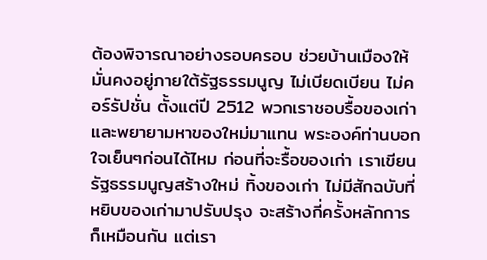ต้องพิจารณาอย่างรอบครอบ ช่วยบ้านเมืองให้มั่นคงอยู่ภายใต้รัฐธรรมนูญ ไม่เบียดเบียน ไม่คอร์รัปชั่น ตั้งแต่ปี 2512 พวกเราชอบรื้อของเก่าและพยายามหาของใหม่มาแทน พระองค์ท่านบอกใจเย็นๆก่อนได้ไหม ก่อนที่จะรื้อของเก่า เราเขียนรัฐธรรมนูญสร้างใหม่ ทิ้งของเก่า ไม่มีสักฉบับที่หยิบของเก่ามาปรับปรุง จะสร้างกี่ครั้งหลักการก็เหมือนกัน แต่เรา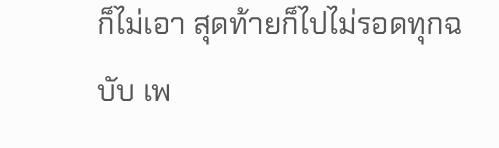ก็ไม่เอา สุดท้ายก็ไปไม่รอดทุกฉบับ เพ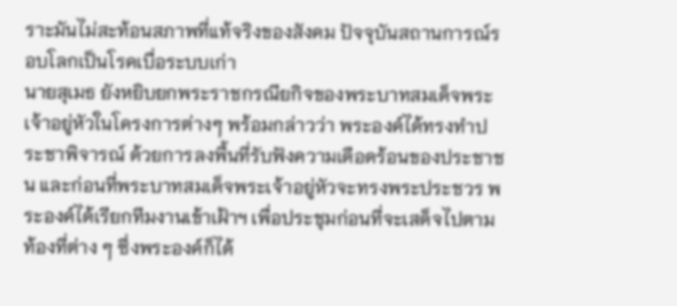ราะมันไม่สะท้อนสภาพที่แท้จริงของสังคม ปัจจุบันสถานการณ์รอบโลกเป็นโรคเบื่อระบบเก่า
นายสุเมธ ยังหยิบยกพระราชกรณียกิจของพระบาทสมเด็จพระเจ้าอยู่หัวในโครงการต่างๆ พร้อมกล่าวว่า พระองค์ได้ทรงทำประชาพิจารณ์ ด้วยการลงพื้นที่รับฟังความเดือดร้อนของประชาชน และก่อนที่พระบาทสมเด็จพระเจ้าอยู่หัวจะทรงพระประชวร พระองค์ได้เรียกทีมงานเข้าเฝ้าฯ เพื่อประชุมก่อนที่จะเสด็จไปตามท้องที่ต่าง ๆ ซึ่งพระองค์ก็ได้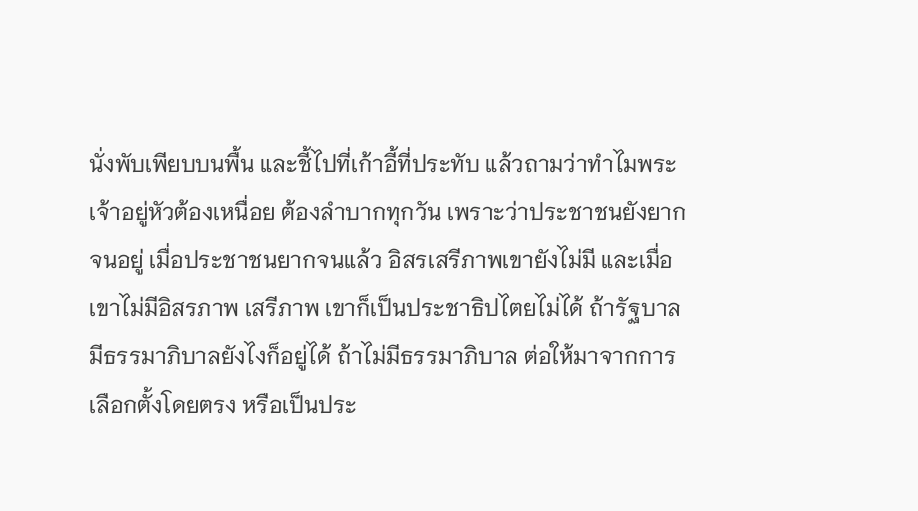นั่งพับเพียบบนพื้น และชี้ไปที่เก้าอี้ที่ประทับ แล้วถามว่าทำไมพระเจ้าอยู่หัวต้องเหนื่อย ต้องลำบากทุกวัน เพราะว่าประชาชนยังยากจนอยู่ เมื่อประชาชนยากจนแล้ว อิสรเสรีภาพเขายังไม่มี และเมื่อเขาไม่มีอิสรภาพ เสรีภาพ เขาก็เป็นประชาธิปไตยไม่ได้ ถ้ารัฐบาลมีธรรมาภิบาลยังไงก็อยู่ได้ ถ้าไม่มีธรรมาภิบาล ต่อให้มาจากการเลือกตั้งโดยตรง หรือเป็นประ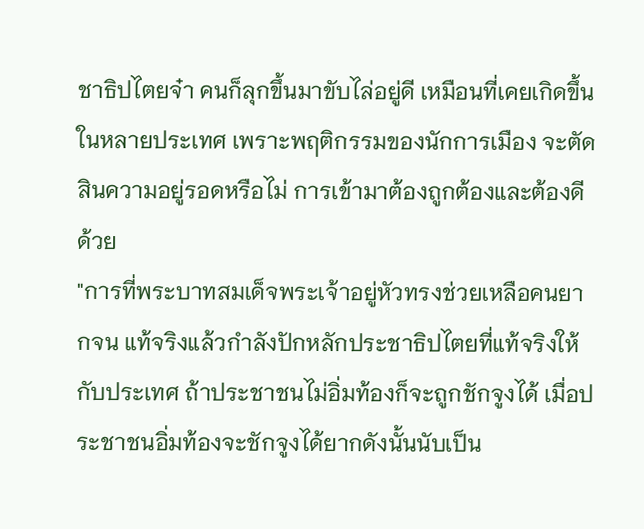ชาธิปไตยจ๋า คนก็ลุกขึ้นมาขับไล่อยู่ดี เหมือนที่เคยเกิดขึ้นในหลายประเทศ เพราะพฤติกรรมของนักการเมือง จะตัดสินความอยู่รอดหรือไม่ การเข้ามาต้องถูกต้องและต้องดีด้วย
"การที่พระบาทสมเด็จพระเจ้าอยู่หัวทรงช่วยเหลือคนยากจน แท้จริงแล้วกำลังปักหลักประชาธิปไตยที่แท้จริงให้กับประเทศ ถ้าประชาชนไม่อิ่มท้องก็จะถูกชักจูงได้ เมื่อประชาชนอิ่มท้องจะชักจูงได้ยากดังนั้นนับเป็น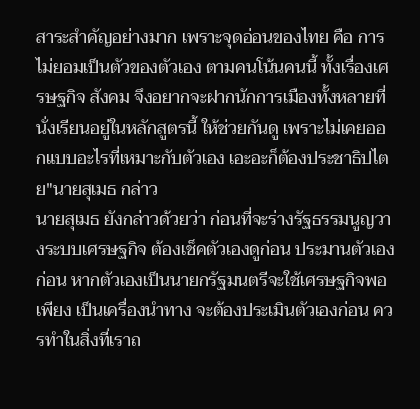สาระสำคัญอย่างมาก เพราะจุดอ่อนของไทย คือ การไม่ยอมเป็นตัวของตัวเอง ตามคนโน้นคนนี้ ทั้งเรื่องเศรษฐกิจ สังคม จึงอยากจะฝากนักการเมืองทั้งหลายที่นั่งเรียนอยู่ในหลักสูตรนี้ ให้ช่วยกันดู เพราะไม่เคยออกแบบอะไรที่เหมาะกับตัวเอง เอะอะก็ต้องประชาธิปไตย"นายสุเมธ กล่าว
นายสุเมธ ยังกล่าวด้วยว่า ก่อนที่จะร่างรัฐธรรมนูญวางระบบเศรษฐกิจ ต้องเช็คตัวเองดูก่อน ประมานตัวเองก่อน หากตัวเองเป็นนายกรัฐมนตรีจะใช้เศรษฐกิจพอเพียง เป็นเครื่องนำทาง จะต้องประเมินตัวเองก่อน ควรทำในสิ่งที่เราถ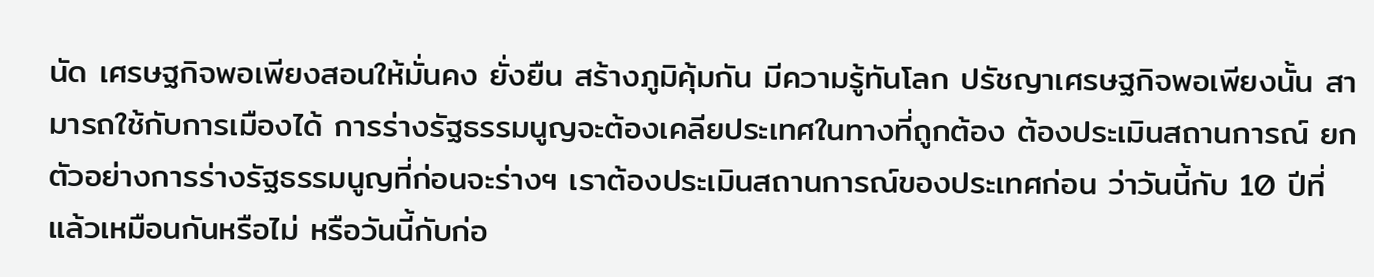นัด เศรษฐกิจพอเพียงสอนให้มั่นคง ยั่งยืน สร้างภูมิคุ้มกัน มีความรู้ทันโลก ปรัชญาเศรษฐกิจพอเพียงนั้น สามารถใช้กับการเมืองได้ การร่างรัฐธรรมนูญจะต้องเคลียประเทศในทางที่ถูกต้อง ต้องประเมินสถานการณ์ ยกตัวอย่างการร่างรัฐธรรมนูญที่ก่อนจะร่างฯ เราต้องประเมินสถานการณ์ของประเทศก่อน ว่าวันนี้กับ 10 ปีที่แล้วเหมือนกันหรือไม่ หรือวันนี้กับก่อ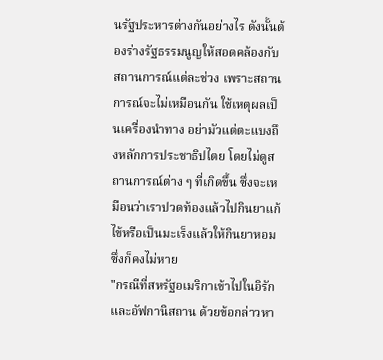นรัฐประหารต่างกันอย่างไร ดังนั้นต้องร่างรัฐธรรมนูญให้สอดคล้องกับสถานการณ์แต่ละช่วง เพราะสถานการณ์จะไม่เหมือนกัน ใช้เหตุผลเป็นเครื่องนำทาง อย่ามัวแต่ตะแบงถึงหลักการประชาธิปไตย โดยไม่ดูสถานการณ์ต่าง ๆ ที่เกิดขึ้น ซึ่งจะเหมือนว่าเราปวดท้องแล้วไปกินยาแก้ไข้หรือเป็นมะเร็งแล้วให้กินยาหอม ซึ่งก็คงไม่หาย
"กรณีที่สหรัฐอเมริกาเข้าไปในอิรักและอัฟกานิสถาน ด้วยข้อกล่าวหา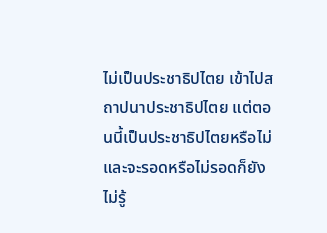ไม่เป็นประชาธิปไตย เข้าไปสถาปนาประชาธิปไตย แต่ตอนนี้เป็นประชาธิปไตยหรือไม่ และจะรอดหรือไม่รอดก็ยังไม่รู้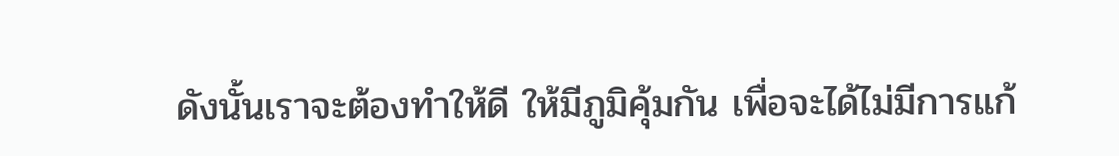ดังนั้นเราจะต้องทำให้ดี ให้มีภูมิคุ้มกัน เพื่อจะได้ไม่มีการแก้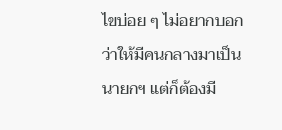ไขบ่อย ๆ ไม่อยากบอกว่าให้มีคนกลางมาเป็นนายกฯ แต่ก็ต้องมี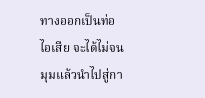ทางออกเป็นท่อไอเสีย จะได้ไม่จนมุมแล้วนำไปสู่กา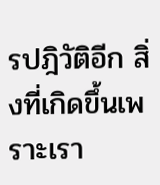รปฎิวัติอีก สิ่งที่เกิดขึ้นเพราะเรา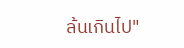ล้นเกินไป"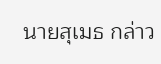นายสุเมธ กล่าว